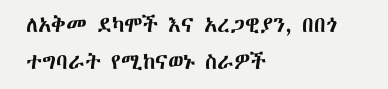ለአቅመ ደካሞች እና አረጋዊያን, በበጎ ተግባራት የሚከናወኑ ስራዎች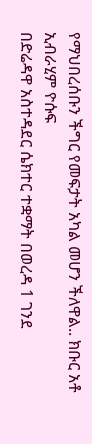የማህበረሰቡን ችግር የመፍታት አካል መሆን ችለዋል.. ክቡር አቶ ኢብራሂም ዮሱፍ
በድሬዳዋ አስተዳደር ሴክተር ተቋማት በወረዳ 1 ገንደ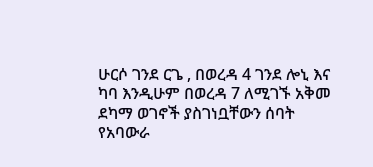ሁርሶ ገንደ ርጌ , በወረዳ 4 ገንደ ሎኒ እና ካባ እንዲሁም በወረዳ 7 ለሚገኙ አቅመ ደካማ ወገኖች ያስገነቧቸውን ሰባት የአባውራ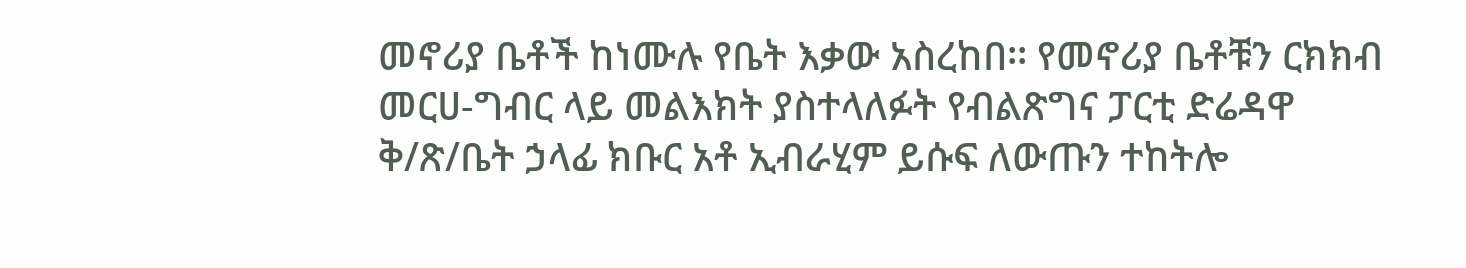መኖሪያ ቤቶች ከነሙሉ የቤት እቃው አስረከበ፡፡ የመኖሪያ ቤቶቹን ርክክብ መርሀ-ግብር ላይ መልእክት ያስተላለፉት የብልጽግና ፓርቲ ድሬዳዋ ቅ/ጽ/ቤት ኃላፊ ክቡር አቶ ኢብራሂም ይሱፍ ለውጡን ተከትሎ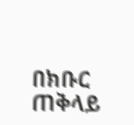በክቡር ጠቅላይ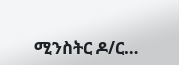ሚንስትር ዶ/ር…